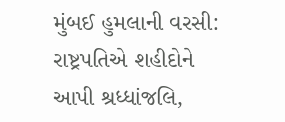મુંબઈ હુમલાની વરસી: રાષ્ટ્રપતિએ શહીદોને આપી શ્રધ્ધાંજલિ,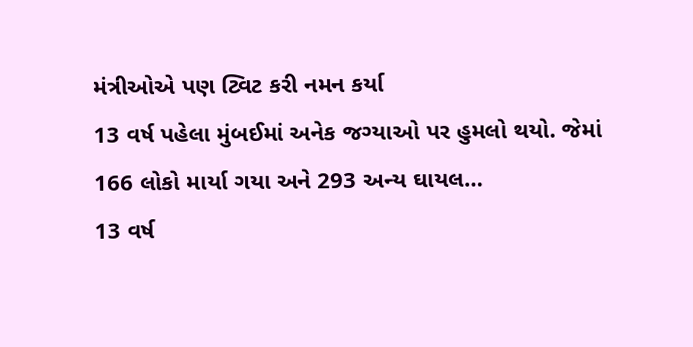મંત્રીઓએ પણ ટ્વિટ કરી નમન કર્યા
13 વર્ષ પહેલા મુંબઈમાં અનેક જગ્યાઓ પર હુમલો થયો. જેમાં 166 લોકો માર્યા ગયા અને 293 અન્ય ઘાયલ…
13 વર્ષ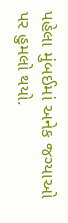પહેલા મુંબઈમાં અનેક જગ્યાઓ પર હુમલો થયો.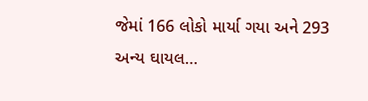જેમાં 166 લોકો માર્યા ગયા અને 293 અન્ય ઘાયલ…